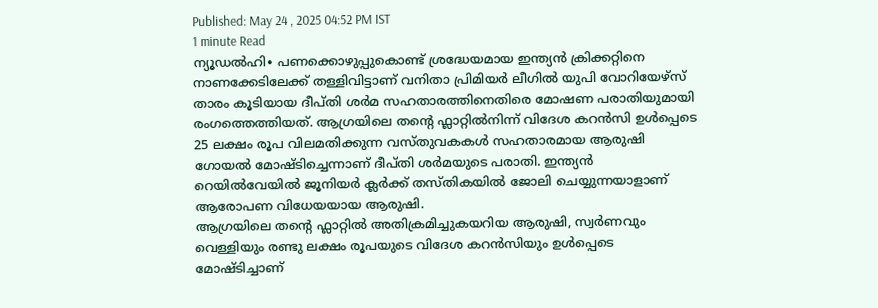Published: May 24 , 2025 04:52 PM IST
1 minute Read
ന്യൂഡൽഹി∙ പണക്കൊഴുപ്പുകൊണ്ട് ശ്രദ്ധേയമായ ഇന്ത്യൻ ക്രിക്കറ്റിനെ നാണക്കേടിലേക്ക് തള്ളിവിട്ടാണ് വനിതാ പ്രിമിയർ ലീഗിൽ യുപി വോറിയേഴ്സ് താരം കൂടിയായ ദീപ്തി ശർമ സഹതാരത്തിനെതിരെ മോഷണ പരാതിയുമായി രംഗത്തെത്തിയത്. ആഗ്രയിലെ തന്റെ ഫ്ലാറ്റിൽനിന്ന് വിദേശ കറൻസി ഉൾപ്പെടെ 25 ലക്ഷം രൂപ വിലമതിക്കുന്ന വസ്തുവകകൾ സഹതാരമായ ആരുഷി ഗോയൽ മോഷ്ടിച്ചെന്നാണ് ദീപ്തി ശർമയുടെ പരാതി. ഇന്ത്യൻ റെയിൽവേയിൽ ജൂനിയർ ക്ലർക്ക് തസ്തികയിൽ ജോലി ചെയ്യുന്നയാളാണ് ആരോപണ വിധേയയായ ആരുഷി.
ആഗ്രയിലെ തന്റെ ഫ്ലാറ്റിൽ അതിക്രമിച്ചുകയറിയ ആരുഷി, സ്വർണവും വെള്ളിയും രണ്ടു ലക്ഷം രൂപയുടെ വിദേശ കറൻസിയും ഉൾപ്പെടെ മോഷ്ടിച്ചാണ്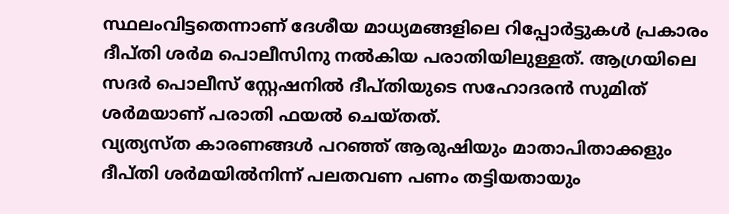സ്ഥലംവിട്ടതെന്നാണ് ദേശീയ മാധ്യമങ്ങളിലെ റിപ്പോർട്ടുകൾ പ്രകാരം ദീപ്തി ശർമ പൊലീസിനു നൽകിയ പരാതിയിലുള്ളത്. ആഗ്രയിലെ സദർ പൊലീസ് സ്റ്റേഷനിൽ ദീപ്തിയുടെ സഹോദരൻ സുമിത് ശർമയാണ് പരാതി ഫയൽ ചെയ്തത്.
വ്യത്യസ്ത കാരണങ്ങൾ പറഞ്ഞ് ആരുഷിയും മാതാപിതാക്കളും ദീപ്തി ശർമയിൽനിന്ന് പലതവണ പണം തട്ടിയതായും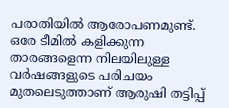പരാതിയിൽ ആരോപണമുണ്ട്. ഒരേ ടീമിൽ കളിക്കുന്ന താരങ്ങളെന്ന നിലയിലുള്ള വർഷങ്ങളുടെ പരിചയം മുതലെടുത്താണ് ആരുഷി തട്ടിപ്പ്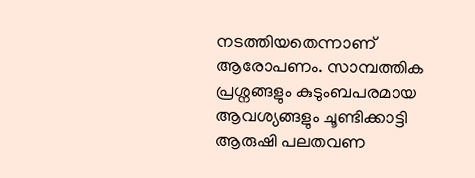നടത്തിയതെന്നാണ് ആരോപണം. സാമ്പത്തിക പ്രശ്നങ്ങളും കുടുംബപരമായ ആവശ്യങ്ങളും ചൂണ്ടിക്കാട്ടി ആരുഷി പലതവണ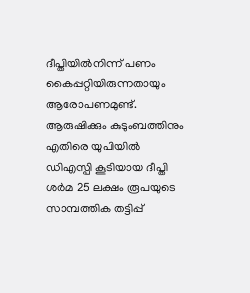ദീപ്തിയിൽനിന്ന് പണം കൈപ്പറ്റിയിരുന്നതായും ആരോപണമുണ്ട്.
ആരുഷിക്കും കുടുംബത്തിനും എതിരെ യുപിയിൽ ഡിഎസ്പി കൂടിയായ ദീപ്തി ശർമ 25 ലക്ഷം രൂപയുടെ സാമ്പത്തിക തട്ടിപ്പ്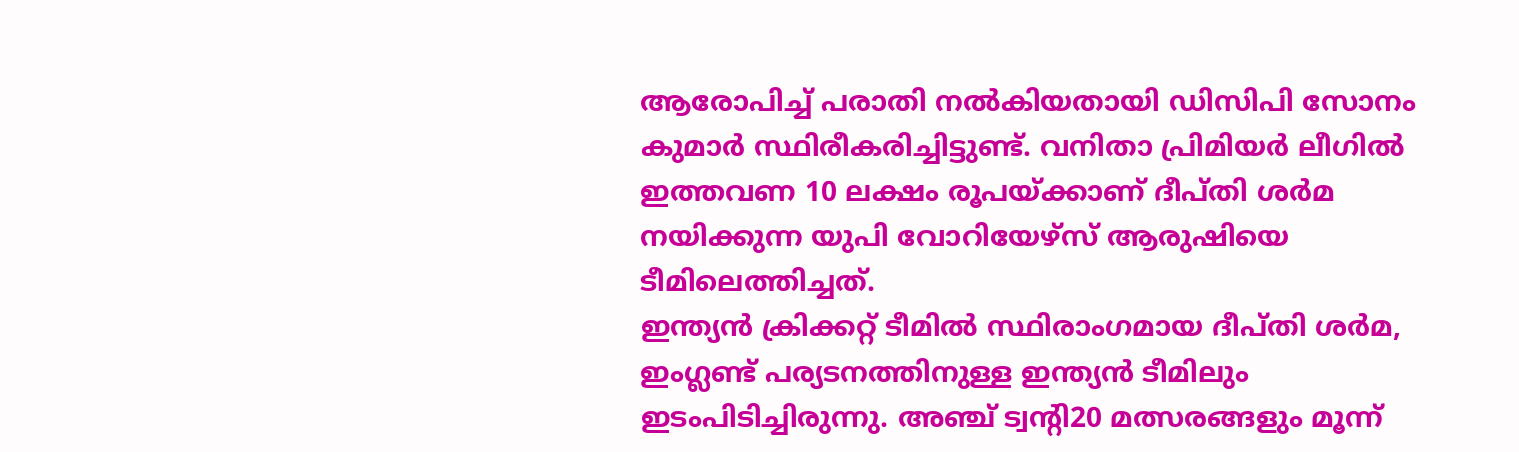ആരോപിച്ച് പരാതി നൽകിയതായി ഡിസിപി സോനം കുമാർ സ്ഥിരീകരിച്ചിട്ടുണ്ട്. വനിതാ പ്രിമിയർ ലീഗിൽ ഇത്തവണ 10 ലക്ഷം രൂപയ്ക്കാണ് ദീപ്തി ശർമ നയിക്കുന്ന യുപി വോറിയേഴ്സ് ആരുഷിയെ ടീമിലെത്തിച്ചത്.
ഇന്ത്യൻ ക്രിക്കറ്റ് ടീമിൽ സ്ഥിരാംഗമായ ദീപ്തി ശർമ, ഇംഗ്ലണ്ട് പര്യടനത്തിനുള്ള ഇന്ത്യൻ ടീമിലും ഇടംപിടിച്ചിരുന്നു. അഞ്ച് ട്വന്റി20 മത്സരങ്ങളും മൂന്ന്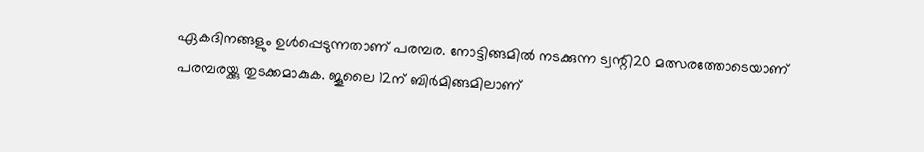ഏകദിനങ്ങളും ഉൾപ്പെടുന്നതാണ് പരമ്പര. നോട്ടിങ്ങമിൽ നടക്കുന്ന ട്വന്റി20 മത്സരത്തോടെയാണ് പരമ്പരയ്ക്കു തുടക്കമാകുക. ജൂലൈ 12ന് ബിർമിങ്ങമിലാണ്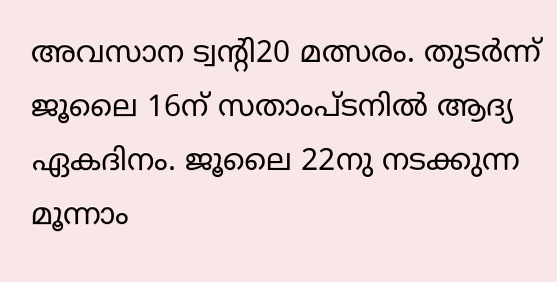അവസാന ട്വന്റി20 മത്സരം. തുടർന്ന് ജൂലൈ 16ന് സതാംപ്ടനിൽ ആദ്യ ഏകദിനം. ജൂലൈ 22നു നടക്കുന്ന മൂന്നാം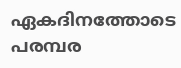ഏകദിനത്തോടെ പരമ്പര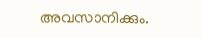അവസാനിക്കും.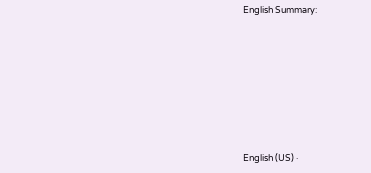English Summary:








English (US) ·